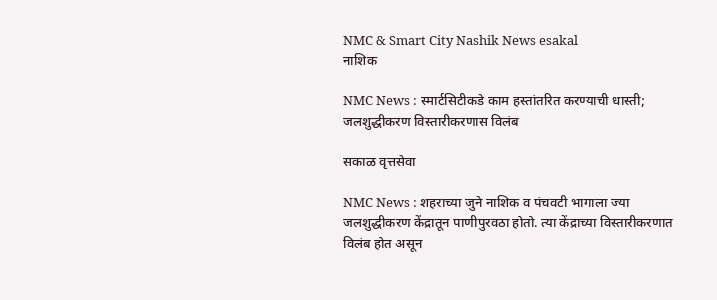NMC & Smart City Nashik News esakal
नाशिक

NMC News : स्मार्टसिटीकडे काम हस्तांतरित करण्याची धास्ती; जलशुद्धीकरण विस्तारीकरणास विलंब

सकाळ वृत्तसेवा

NMC News : शहराच्या जुने नाशिक व पंचवटी भागाला ज्या जलशुद्धीकरण केंद्रातून पाणीपुरवठा होतो. त्या केंद्राच्या विस्तारीकरणात विलंब होत असून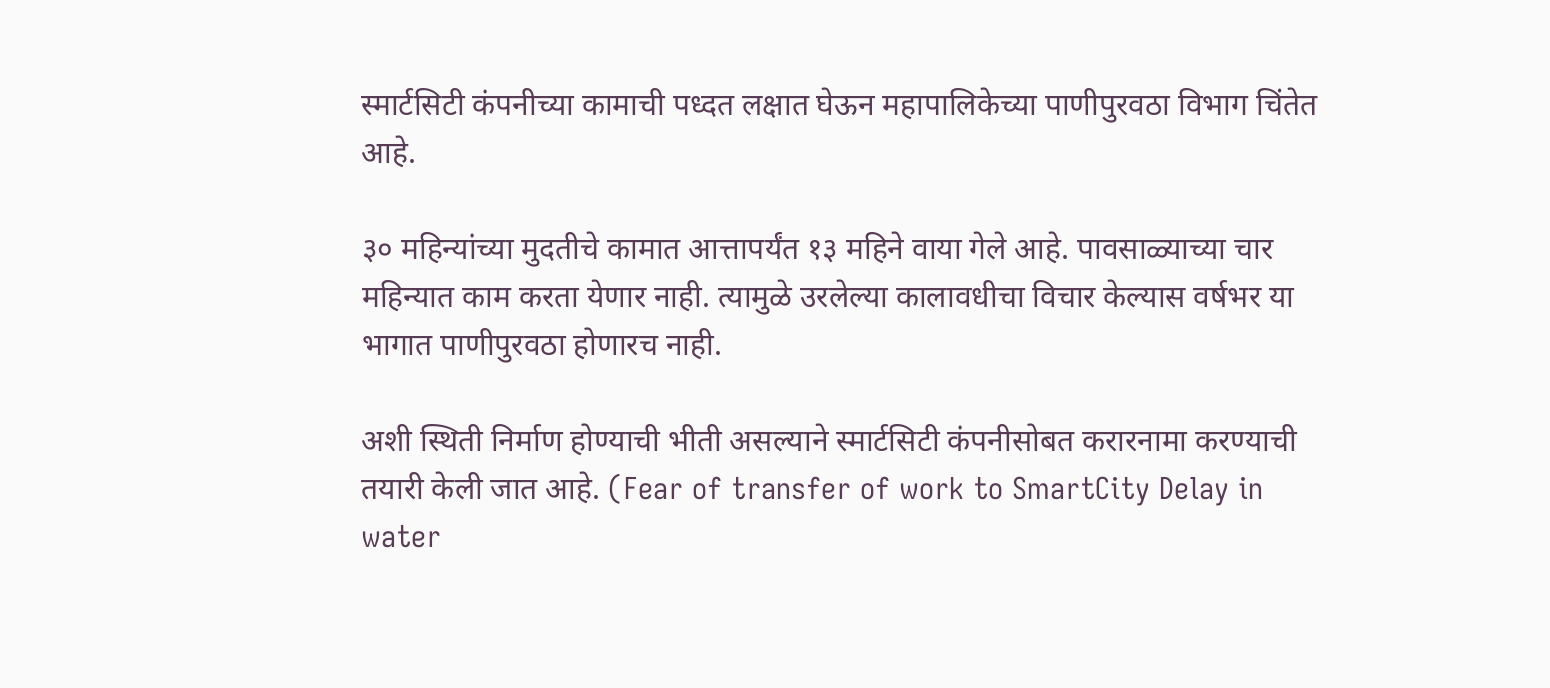स्मार्टसिटी कंपनीच्या कामाची पध्दत लक्षात घेऊन महापालिकेच्या पाणीपुरवठा विभाग चिंतेत आहे.

३० महिन्यांच्या मुदतीचे कामात आत्तापर्यंत १३ महिने वाया गेले आहे. पावसाळ्याच्या चार महिन्यात काम करता येणार नाही. त्यामुळे उरलेल्या कालावधीचा विचार केल्यास वर्षभर या भागात पाणीपुरवठा होणारच नाही.

अशी स्थिती निर्माण होण्याची भीती असल्याने स्मार्टसिटी कंपनीसोबत करारनामा करण्याची तयारी केली जात आहे. (Fear of transfer of work to SmartCity Delay in water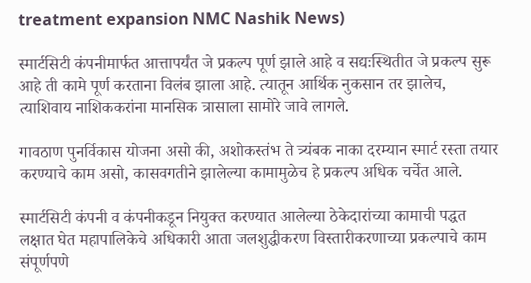treatment expansion NMC Nashik News)

स्मार्टसिटी कंपनीमार्फत आत्तापर्यंत जे प्रकल्प पूर्ण झाले आहे व सद्यःस्थितीत जे प्रकल्प सुरू आहे ती कामे पूर्ण करताना विलंब झाला आहे. त्यातून आर्थिक नुकसान तर झालेच, त्याशिवाय नाशिककरांना मानसिक त्रासाला सामोरे जावे लागले.

गावठाण पुनर्विकास योजना असो की, अशोकस्तंभ ते त्र्यंबक नाका दरम्यान स्मार्ट रस्ता तयार करण्याचे काम असो, कासवगतीने झालेल्या कामामुळेच हे प्रकल्प अधिक चर्चेत आले.

स्मार्टसिटी कंपनी व कंपनीकडून नियुक्त करण्यात आलेल्या ठेकेदारांच्या कामाची पद्धत लक्षात घेत महापालिकेचे अधिकारी आता जलशुद्धीकरण विस्तारीकरणाच्या प्रकल्पाचे काम संपूर्णपणे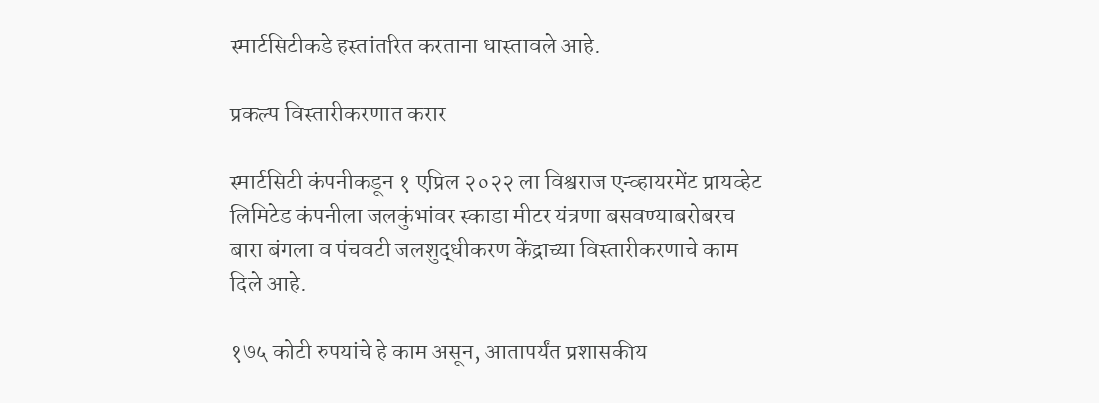स्मार्टसिटीकडे हस्तांतरित करताना धास्तावले आहे.

प्रकल्प विस्तारीकरणात करार

स्मार्टसिटी कंपनीकडून १ एप्रिल २०२२ ला विश्वराज एन्व्हायरमेंट प्रायव्हेट लिमिटेड कंपनीला जलकुंभांवर स्काडा मीटर यंत्रणा बसवण्याबरोबरच बारा बंगला व पंचवटी जलशुद्धीकरण केंद्राच्या विस्तारीकरणाचे काम दिले आहे.

१७५ कोटी रुपयांचे हे काम असून, आतापर्यंत प्रशासकीय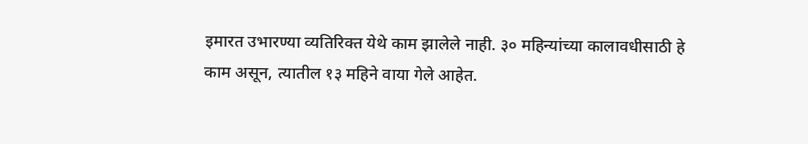इमारत उभारण्या व्यतिरिक्त येथे काम झालेले नाही. ३० महिन्यांच्या कालावधीसाठी हे काम असून, त्यातील १३ महिने वाया गेले आहेत.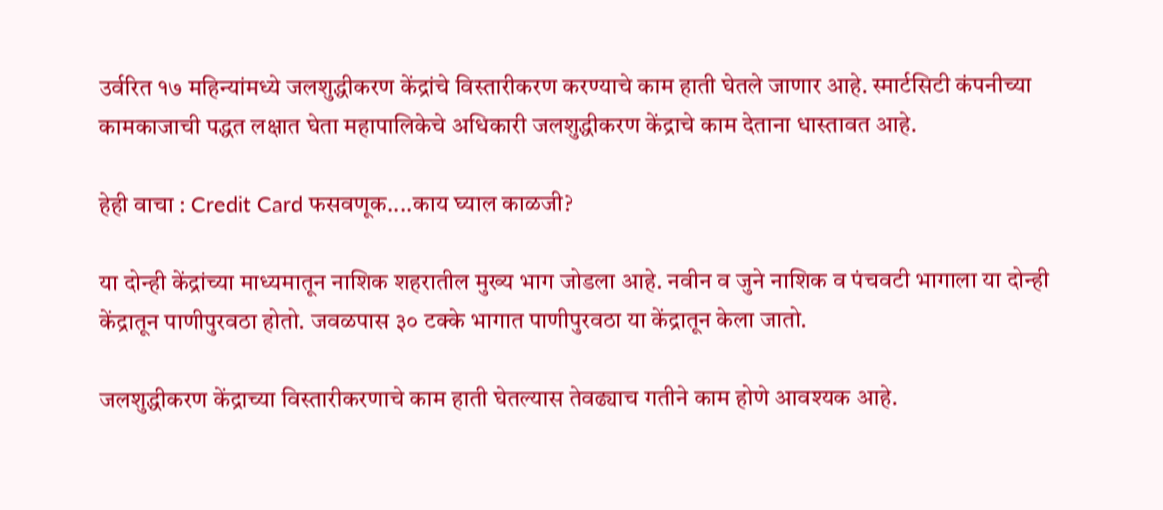उर्वरित १७ महिन्यांमध्ये जलशुद्धीकरण केंद्रांचे विस्तारीकरण करण्याचे काम हाती घेतले जाणार आहे. स्मार्टसिटी कंपनीच्या कामकाजाची पद्धत लक्षात घेता महापालिकेचे अधिकारी जलशुद्धीकरण केंद्राचे काम देताना धास्तावत आहे.

हेही वाचा : Credit Card फसवणूक....काय घ्याल काळजी?

या दोन्ही केंद्रांच्या माध्यमातून नाशिक शहरातील मुख्य भाग जोडला आहे. नवीन व जुने नाशिक व पंचवटी भागाला या दोन्ही केंद्रातून पाणीपुरवठा होतो. जवळपास ३० टक्के भागात पाणीपुरवठा या केंद्रातून केला जातो.

जलशुद्धीकरण केंद्राच्या विस्तारीकरणाचे काम हाती घेतल्यास तेवढ्याच गतीने काम होणे आवश्यक आहे.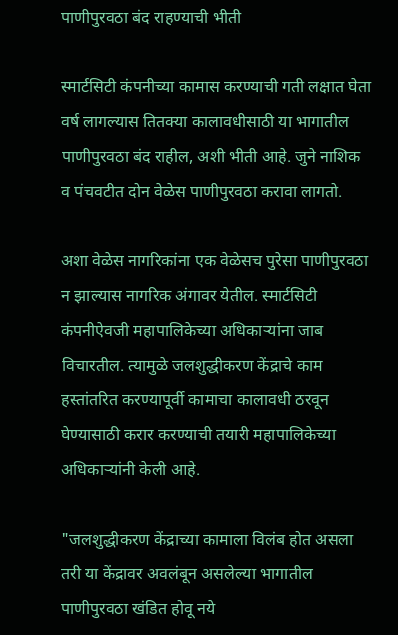पाणीपुरवठा बंद राहण्याची भीती

स्मार्टसिटी कंपनीच्या कामास करण्याची गती लक्षात घेता वर्ष लागल्यास तितक्या कालावधीसाठी या भागातील पाणीपुरवठा बंद राहील, अशी भीती आहे. जुने नाशिक व पंचवटीत दोन वेळेस पाणीपुरवठा करावा लागतो.

अशा वेळेस नागरिकांना एक वेळेसच पुरेसा पाणीपुरवठा न झाल्यास नागरिक अंगावर येतील. स्मार्टसिटी कंपनीऐवजी महापालिकेच्या अधिकाऱ्यांना जाब विचारतील. त्यामुळे जलशुद्धीकरण केंद्राचे काम हस्तांतरित करण्यापूर्वी कामाचा कालावधी ठरवून घेण्यासाठी करार करण्याची तयारी महापालिकेच्या अधिकाऱ्यांनी केली आहे.

"जलशुद्धीकरण केंद्राच्या कामाला विलंब होत असला तरी या केंद्रावर अवलंबून असलेल्या भागातील पाणीपुरवठा खंडित होवू नये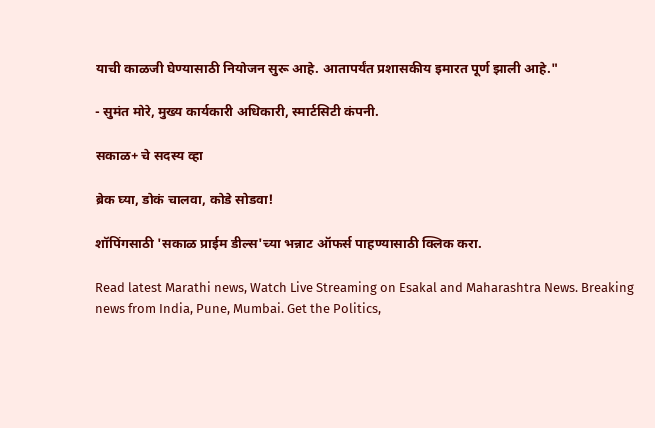याची काळजी घेण्यासाठी नियोजन सुरू आहे. आतापर्यंत प्रशासकीय इमारत पूर्ण झाली आहे."

- सुमंत मोरे, मुख्य कार्यकारी अधिकारी, स्मार्टसिटी कंपनी.

सकाळ+ चे सदस्य व्हा

ब्रेक घ्या, डोकं चालवा, कोडे सोडवा!

शॉपिंगसाठी 'सकाळ प्राईम डील्स'च्या भन्नाट ऑफर्स पाहण्यासाठी क्लिक करा.

Read latest Marathi news, Watch Live Streaming on Esakal and Maharashtra News. Breaking news from India, Pune, Mumbai. Get the Politics,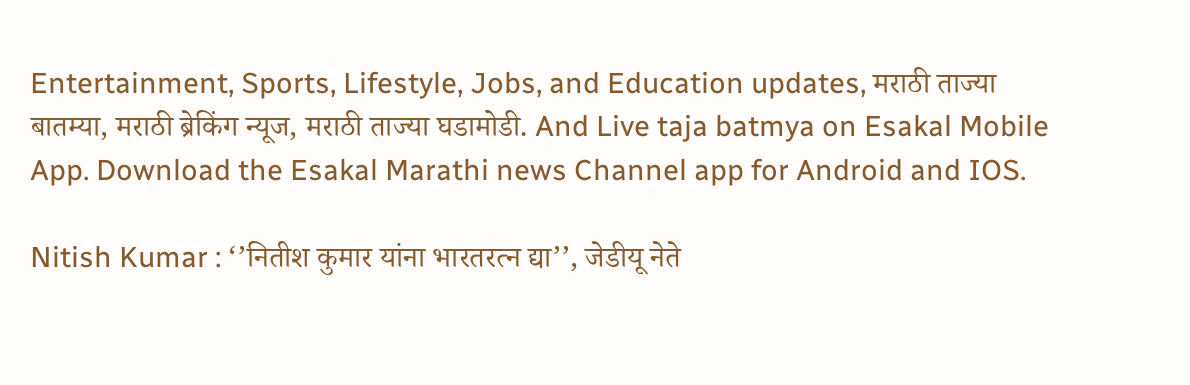Entertainment, Sports, Lifestyle, Jobs, and Education updates, मराठी ताज्या बातम्या, मराठी ब्रेकिंग न्यूज, मराठी ताज्या घडामोडी. And Live taja batmya on Esakal Mobile App. Download the Esakal Marathi news Channel app for Android and IOS.

Nitish Kumar : ‘’नितीश कुमार यांना भारतरत्न द्या’’, जेडीयू नेते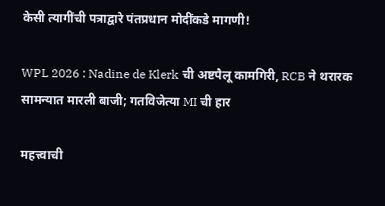केसी त्यागींची पत्राद्वारे पंतप्रधान मोदींकडे मागणी!

WPL 2026 : Nadine de Klerk ची अष्टपैलू कामगिरी, RCB ने थरारक सामन्यात मारली बाजी; गतविजेत्या MI ची हार

महत्त्वाची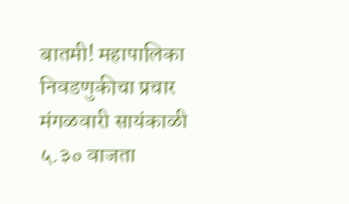बातमी! महापालिका निवडणुकीचा प्रचार मंगळवारी सायंकाळी ५.३० वाजता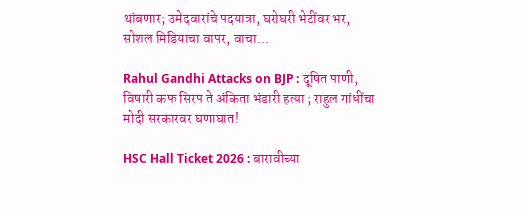थांबणार; उमेदवारांचे पदयात्रा, घरोघरी भेटींवर भर, सोशल मिडियाचा वापर, वाचा...

Rahul Gandhi Attacks on BJP : दूषित पाणी, विषारी कफ सिरप ते अंकिता भंडारी हत्या ; राहुल गांधींचा मोदी सरकारवर घणाघात!

HSC Hall Ticket 2026 : बारावीच्या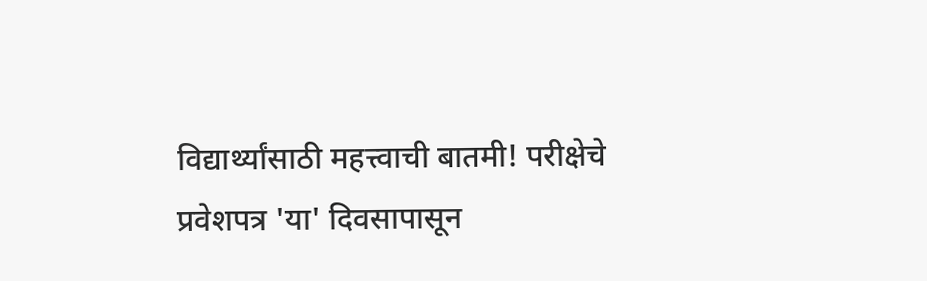विद्यार्थ्यांसाठी महत्त्वाची बातमी! परीक्षेचे प्रवेशपत्र 'या' दिवसापासून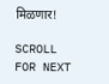मिळणार!

SCROLL FOR NEXT